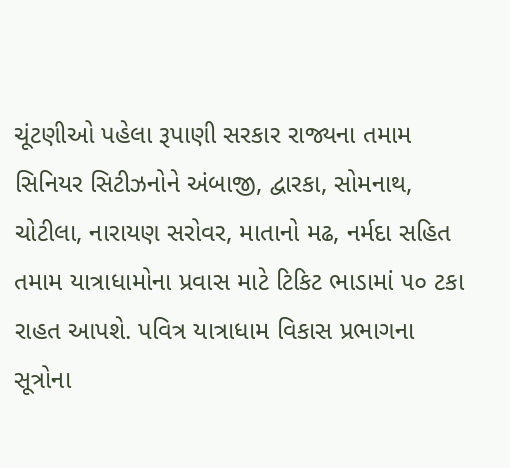ચૂંટણીઓ પહેલા રૂપાણી સરકાર રાજ્યના તમામ સિનિયર સિટીઝનોને અંબાજી, દ્વારકા, સોમનાથ, ચોટીલા, નારાયણ સરોવર, માતાનો મઢ, નર્મદા સહિત તમામ યાત્રાધામોના પ્રવાસ માટે ટિકિટ ભાડામાં ૫૦ ટકા રાહત આપશે. પવિત્ર યાત્રાધામ વિકાસ પ્રભાગના સૂત્રોના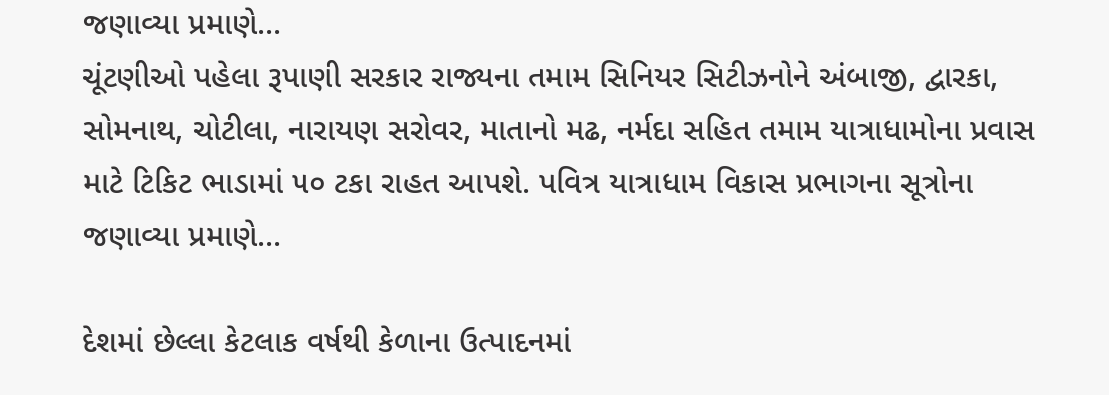જણાવ્યા પ્રમાણે...
ચૂંટણીઓ પહેલા રૂપાણી સરકાર રાજ્યના તમામ સિનિયર સિટીઝનોને અંબાજી, દ્વારકા, સોમનાથ, ચોટીલા, નારાયણ સરોવર, માતાનો મઢ, નર્મદા સહિત તમામ યાત્રાધામોના પ્રવાસ માટે ટિકિટ ભાડામાં ૫૦ ટકા રાહત આપશે. પવિત્ર યાત્રાધામ વિકાસ પ્રભાગના સૂત્રોના જણાવ્યા પ્રમાણે...

દેશમાં છેલ્લા કેટલાક વર્ષથી કેળાના ઉત્પાદનમાં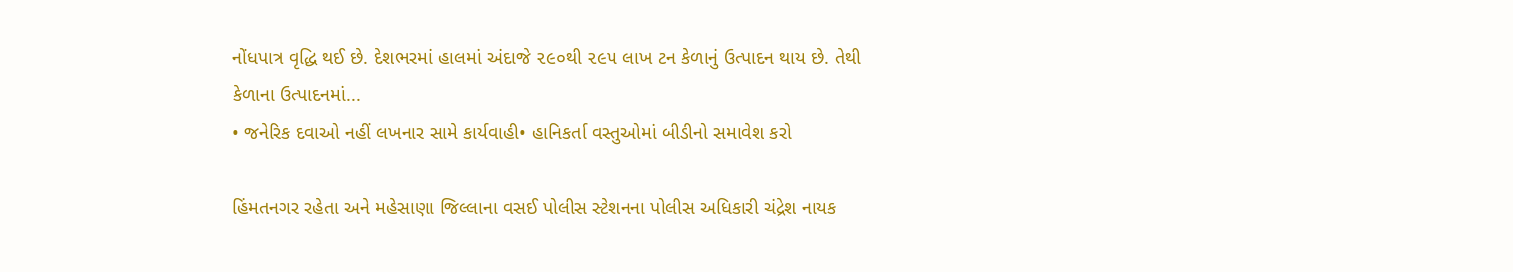નોંધપાત્ર વૃદ્ધિ થઈ છે. દેશભરમાં હાલમાં અંદાજે ૨૯૦થી ૨૯૫ લાખ ટન કેળાનું ઉત્પાદન થાય છે. તેથી કેળાના ઉત્પાદનમાં...
• જનેરિક દવાઓ નહીં લખનાર સામે કાર્યવાહી• હાનિકર્તા વસ્તુઓમાં બીડીનો સમાવેશ કરો

હિંમતનગર રહેતા અને મહેસાણા જિલ્લાના વસઈ પોલીસ સ્ટેશનના પોલીસ અધિકારી ચંદ્રેશ નાયક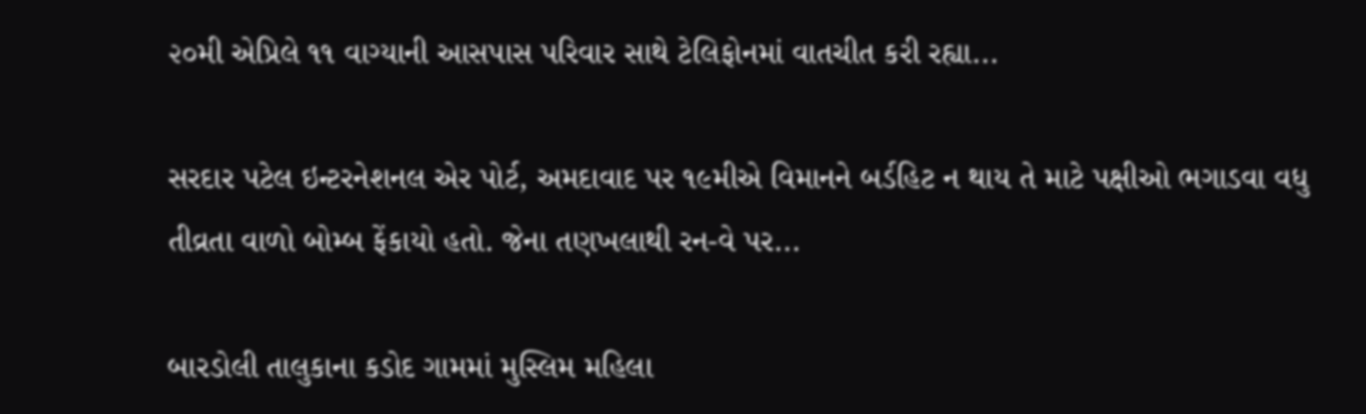૨૦મી એપ્રિલે ૧૧ વાગ્યાની આસપાસ પરિવાર સાથે ટેલિફોનમાં વાતચીત કરી રહ્યા...

સરદાર પટેલ ઇન્ટરનેશનલ એર પોર્ટ, અમદાવાદ પર ૧૯મીએ વિમાનને બર્ડહિટ ન થાય તે માટે પક્ષીઓ ભગાડવા વધુ તીવ્રતા વાળો બોમ્બ ફેંકાયો હતો. જેના તણખલાથી રન-વે પર...

બારડોલી તાલુકાના કડોદ ગામમાં મુસ્લિમ મહિલા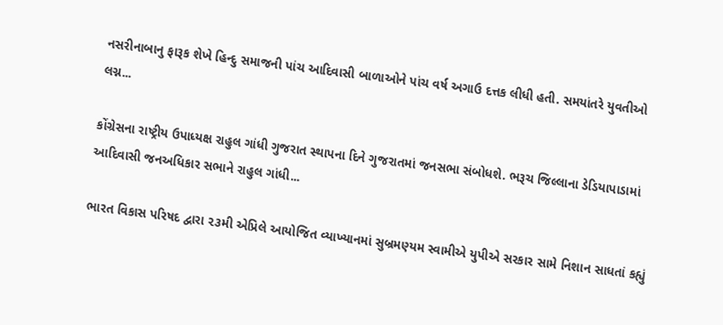નસરીનાબાનુ ફારૂક શેખે હિન્દુ સમાજની પાંચ આદિવાસી બાળાઓને પાંચ વર્ષ અગાઉ દત્તક લીધી હતી. સમયાંતરે યુવતીઓ લગ્ન...

કોંગ્રેસના રાષ્ટ્રીય ઉપાધ્યક્ષ રાહુલ ગાંધી ગુજરાત સ્થાપના દિને ગુજરાતમાં જનસભા સંબોધશે. ભરૂચ જિલ્લાના ડેડિયાપાડામાં આદિવાસી જનઅધિકાર સભાને રાહુલ ગાંધી...

ભારત વિકાસ પરિષદ દ્વારા ૨૩મી એપ્રિલે આયોજિત વ્યાખ્યાનમાં સુબ્રમણ્યમ સ્વામીએ યુપીએ સરકાર સામે નિશાન સાધતાં કહ્યું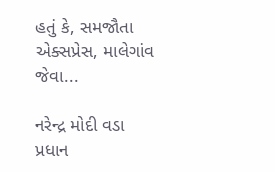હતું કે, સમજૌતા એક્સપ્રેસ, માલેગાંવ જેવા...

નરેન્દ્ર મોદી વડા પ્રધાન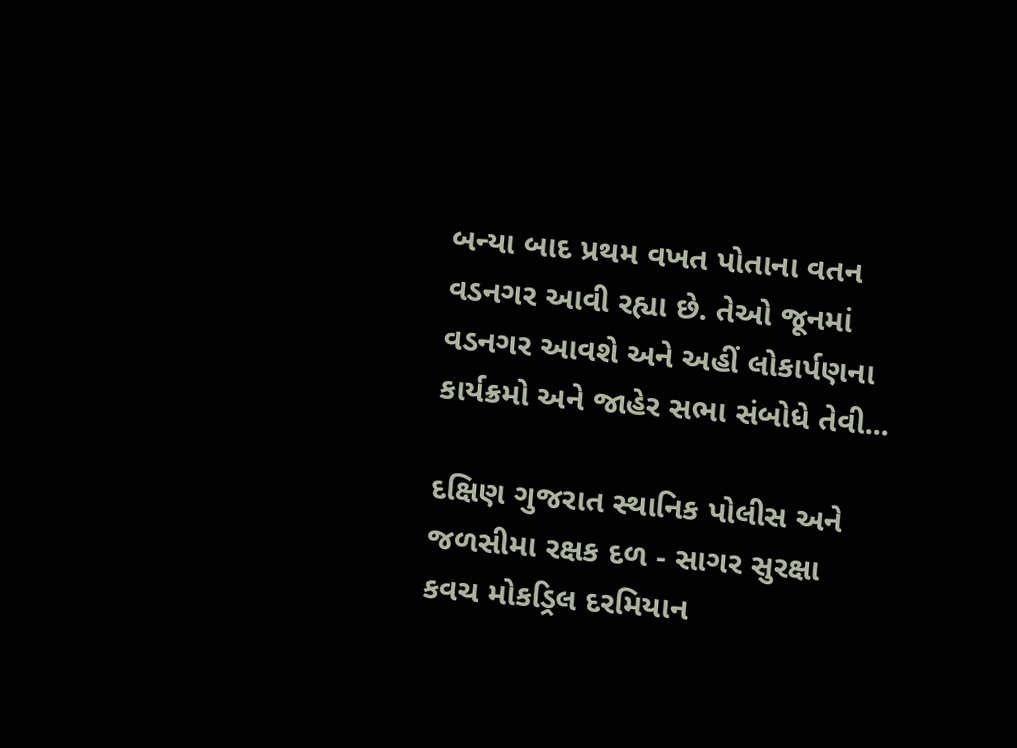બન્યા બાદ પ્રથમ વખત પોતાના વતન વડનગર આવી રહ્યા છે. તેઓ જૂનમાં વડનગર આવશે અને અહીં લોકાર્પણના કાર્યક્રમો અને જાહેર સભા સંબોધે તેવી...

દક્ષિણ ગુજરાત સ્થાનિક પોલીસ અને જળસીમા રક્ષક દળ - સાગર સુરક્ષા કવચ મોકડ્રિલ દરમિયાન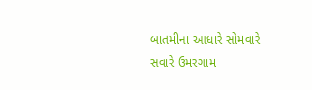બાતમીના આધારે સોમવારે સવારે ઉમરગામ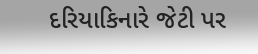દરિયાકિનારે જેટી પર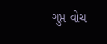ગુપ્ત વોચ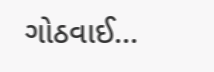ગોઠવાઈ...